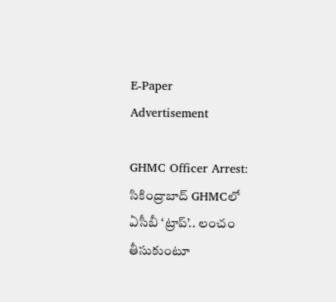E-Paper
Advertisement

GHMC Officer Arrest: సికింద్రాబాద్ GHMCలో ఏసీబీ ‘ట్రాప్’.. లంచం తీసుకుంటూ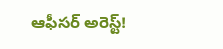ఆఫీసర్ అరెస్ట్!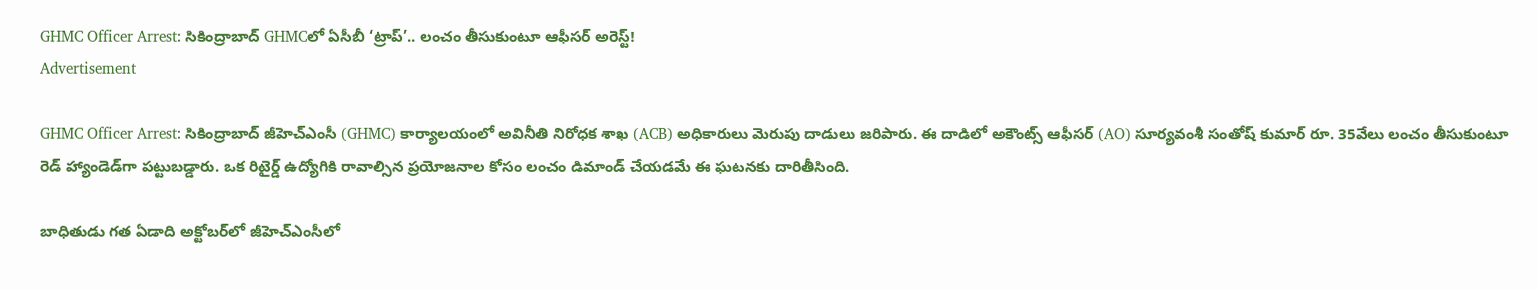GHMC Officer Arrest: సికింద్రాబాద్ GHMCలో ఏసీబీ ‘ట్రాప్’.. లంచం తీసుకుంటూ ఆఫీసర్ అరెస్ట్!
Advertisement

GHMC Officer Arrest: సికింద్రాబాద్ జీహెచ్‌ఎంసీ (GHMC) కార్యాలయంలో అవినీతి నిరోధక శాఖ (ACB) అధికారులు మెరుపు దాడులు జరిపారు. ఈ దాడిలో అకౌంట్స్ ఆఫీసర్ (AO) సూర్యవంశీ సంతోష్ కుమార్ రూ. 35వేలు లంచం తీసుకుంటూ రెడ్ హ్యాండెడ్‌గా పట్టుబడ్డారు. ఒక రిటైర్డ్ ఉద్యోగికి రావాల్సిన ప్రయోజనాల కోసం లంచం డిమాండ్ చేయడమే ఈ ఘటనకు దారితీసింది.

బాధితుడు గత ఏడాది అక్టోబర్‌లో జీహెచ్‌ఎంసీలో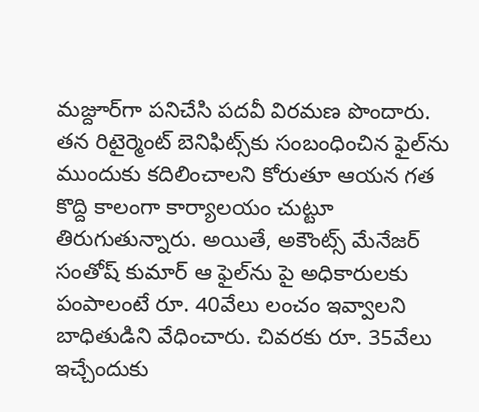మజ్దూర్‌గా పనిచేసి పదవీ విరమణ పొందారు. తన రిటైర్మెంట్ బెనిఫిట్స్‌కు సంబంధించిన ఫైల్‌ను ముందుకు కదిలించాలని కోరుతూ ఆయన గత కొద్ది కాలంగా కార్యాలయం చుట్టూ తిరుగుతున్నారు. అయితే, అకౌంట్స్ మేనేజర్ సంతోష్ కుమార్ ఆ ఫైల్‌ను పై అధికారులకు పంపాలంటే రూ. 40వేలు లంచం ఇవ్వాలని బాధితుడిని వేధించారు. చివరకు రూ. 35వేలు ఇచ్చేందుకు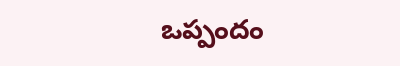ఒప్పందం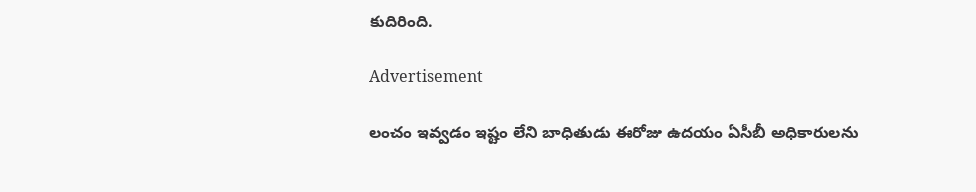కుదిరింది.

Advertisement

లంచం ఇవ్వడం ఇష్టం లేని బాధితుడు ఈరోజు ఉదయం ఏసీబీ అధికారులను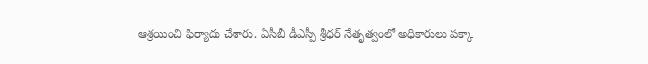ఆశ్రయించి ఫిర్యాదు చేశారు. ఏసీబీ డీఎస్పీ శ్రీధర్ నేతృత్వంలో అధికారులు పక్కా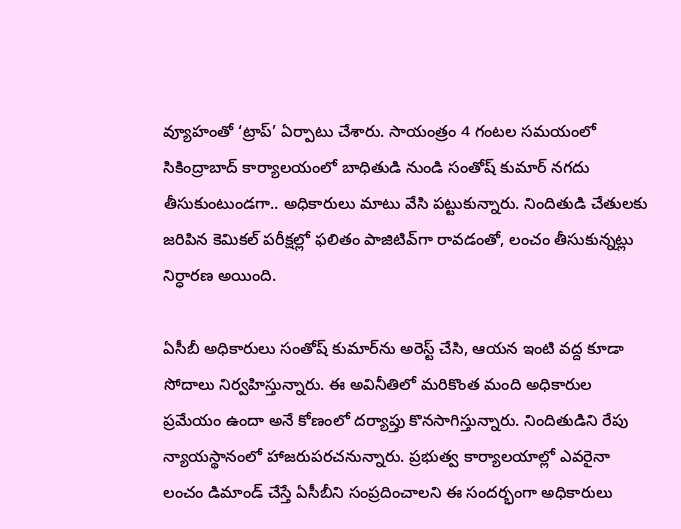వ్యూహంతో ‘ట్రాప్’ ఏర్పాటు చేశారు. సాయంత్రం 4 గంటల సమయంలో సికింద్రాబాద్ కార్యాలయంలో బాధితుడి నుండి సంతోష్ కుమార్ నగదు తీసుకుంటుండగా.. అధికారులు మాటు వేసి పట్టుకున్నారు. నిందితుడి చేతులకు జరిపిన కెమికల్ పరీక్షల్లో ఫలితం పాజిటివ్‌గా రావడంతో, లంచం తీసుకున్నట్లు నిర్ధారణ అయింది.

ఏసీబీ అధికారులు సంతోష్ కుమార్‌ను అరెస్ట్ చేసి, ఆయన ఇంటి వద్ద కూడా సోదాలు నిర్వహిస్తున్నారు. ఈ అవినీతిలో మరికొంత మంది అధికారుల ప్రమేయం ఉందా అనే కోణంలో దర్యాప్తు కొనసాగిస్తున్నారు. నిందితుడిని రేపు న్యాయస్థానంలో హాజరుపరచనున్నారు. ప్రభుత్వ కార్యాలయాల్లో ఎవరైనా లంచం డిమాండ్ చేస్తే ఏసీబీని సంప్రదించాలని ఈ సందర్భంగా అధికారులు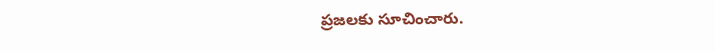ప్రజలకు సూచించారు.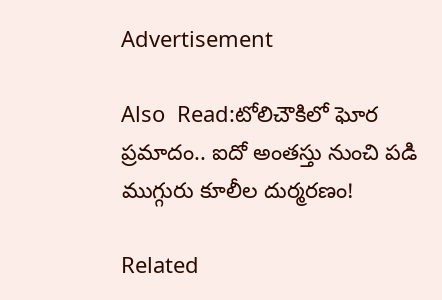Advertisement

Also  Read:టోలిచౌకిలో ఘోర ప్రమాదం.. ఐదో అంతస్తు నుంచి పడి ముగ్గురు కూలీల దుర్మరణం!

Related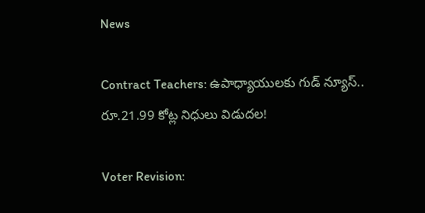News

Contract Teachers: ఉపాధ్యాయులకు గుడ్ న్యూస్.. రూ.21.99 కోట్ల నిధులు విడుదల!

Voter Revision: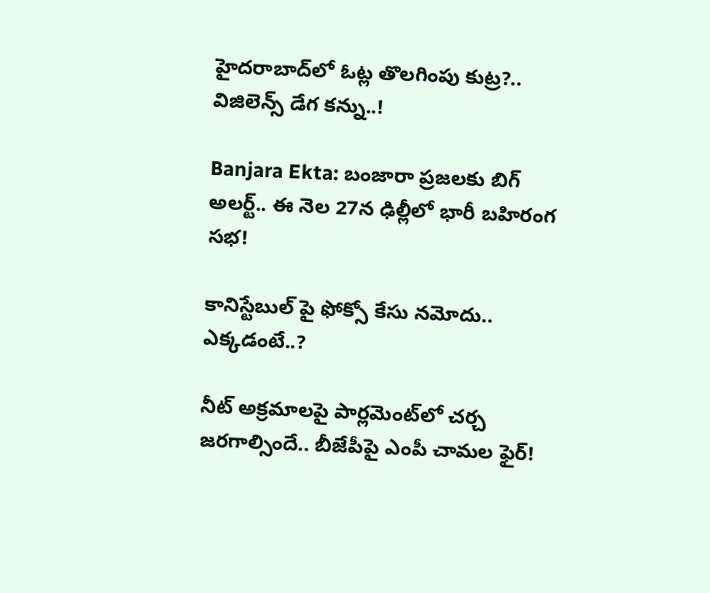హైదరాబాద్‌లో ఓట్ల తొలగింపు కుట్ర?.. విజిలెన్స్ డేగ కన్ను..!

Banjara Ekta: బంజారా ప్రజలకు బిగ్ అలర్ట్.. ఈ నెల 27న ఢిల్లీలో భారీ బహిరంగ సభ!

కానిస్టేబుల్ పై ఫోక్సో కేసు నమోదు.. ఎక్కడంటే..?

నీట్ అక్రమాలపై పార్లమెంట్‌లో చర్చ జరగాల్సిందే.. బీజేపీపై ఎంపీ చామల ఫైర్!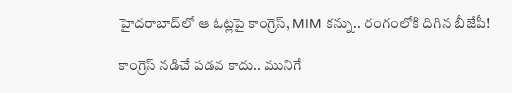హైదరాబాద్‌లో ఆ ఓట్లపై కాంగ్రెస్, MIM కన్ను.. రంగంలోకి దిగిన బీజేపీ!

కాంగ్రెస్ నడిచే పడవ కాదు.. మునిగే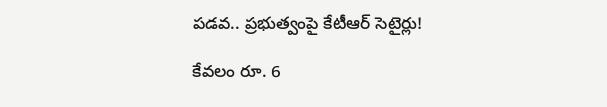పడవ.. ప్రభుత్వంపై కేటీఆర్ సెటైర్లు!

కేవలం రూ. 6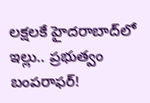లక్షలకే హైదరాబాద్‌లో ఇల్లు.. ప్రభుత్వం బంపరాఫర్!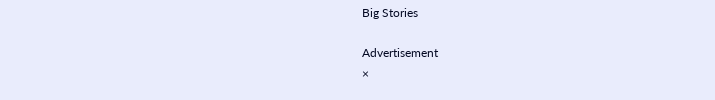Big Stories

Advertisement
×